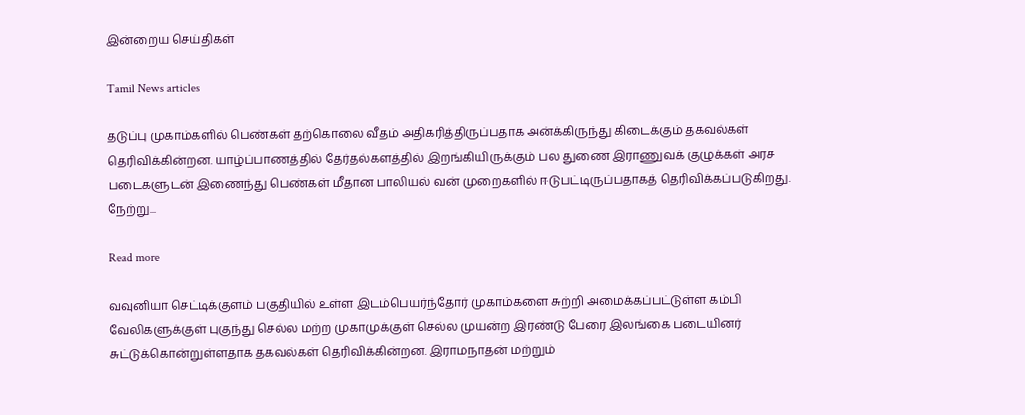இன்றைய செய்திகள்

Tamil News articles

தடுப்பு முகாம்களில் பெண்கள் தற்கொலை வீதம் அதிகரித்திருப்பதாக அன்க்கிருந்து கிடைக்கும் தகவல்கள் தெரிவிக்கின்றன. யாழ்ப்பாணத்தில் தேர்தல்களத்தில் இறங்கியிருக்கும் பல துணை இராணுவக் குழுக்கள் அரச படைகளுடன் இணைந்து பெண்கள் மீதான பாலியல் வன் முறைகளில் ஈடுபட்டிருப்பதாகத் தெரிவிக்கப்படுகிறது. நேற்று...

Read more

வவுனியா செட்டிக்குளம் பகுதியில் உள்ள இடம்பெயர்ந்தோர் முகாம்களை சுற்றி அமைக்கப்பட்டுள்ள கம்பி வேலிகளுக்குள் புகுந்து செல்ல மற்ற முகாமுக்குள் செல்ல முயன்ற இரண்டு பேரை இலங்கை படையினர் சுட்டுக்கொன்றுள்ளதாக தகவல்கள் தெரிவிக்கின்றன. இராமநாதன் மற்றும்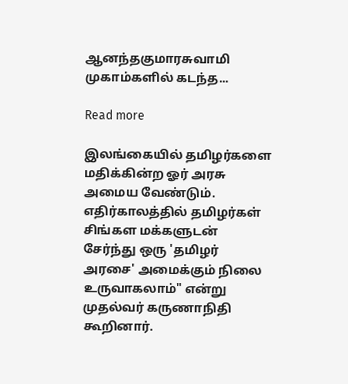ஆனந்தகுமாரசுவாமி முகாம்களில் கடந்த...

Read more

இலங்கையில் தமிழர்களை மதிக்கின்ற ஓர் அரசு அமைய வேண்டும். எதிர்காலத்தில் தமிழர்கள் சிங்கள மக்களுடன் சேர்ந்து ஒரு 'தமிழர் அரசை' அமைக்கும் நிலை உருவாகலாம்" என்று முதல்வர் கருணாநிதி கூறினார்.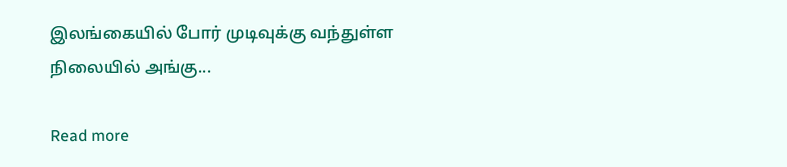இலங்கையில் போர் முடிவுக்கு வந்துள்ள நிலையில் அங்கு...

Read more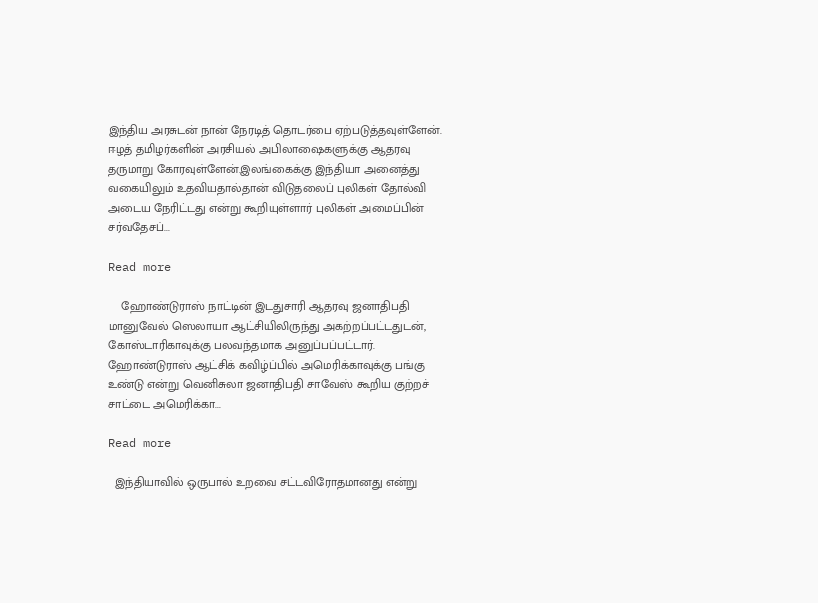இந்திய அரசுடன் நான் நேரடித் தொடர்பை ஏற்படுத்தவுள்ளேன். ஈழத் தமிழர்களின் அரசியல் அபிலாஷைகளுக்கு ஆதரவு தருமாறு கோரவுள்ளேன்.இலங்கைக்கு இந்தியா அனைத்து வகையிலும் உதவியதால்தான் விடுதலைப் புலிகள் தோல்வி அடைய நேரிட்டது என்று கூறியுள்ளார் புலிகள் அமைப்பின் சர்வதேசப்...

Read more

    ஹோண்டுராஸ் நாட்டின் இடதுசாரி ஆதரவு ஜனாதிபதி மானுவேல் ஸெலாயா ஆட்சியிலிருந்து அகற்றப்பட்டதுடன், கோஸ்டாரிகாவுக்கு பலவந்தமாக அனுப்பப்பட்டார். ஹோண்டுராஸ் ஆட்சிக் கவிழ்ப்பில் அமெரிக்காவுக்கு பங்கு உண்டு என்று வெனிசுலா ஜனாதிபதி சாவேஸ் கூறிய குற்றச் சாட்டை அமெரிக்கா...

Read more

  இந்தியாவில் ஒருபால் உறவை சட்டவிரோதமானது என்று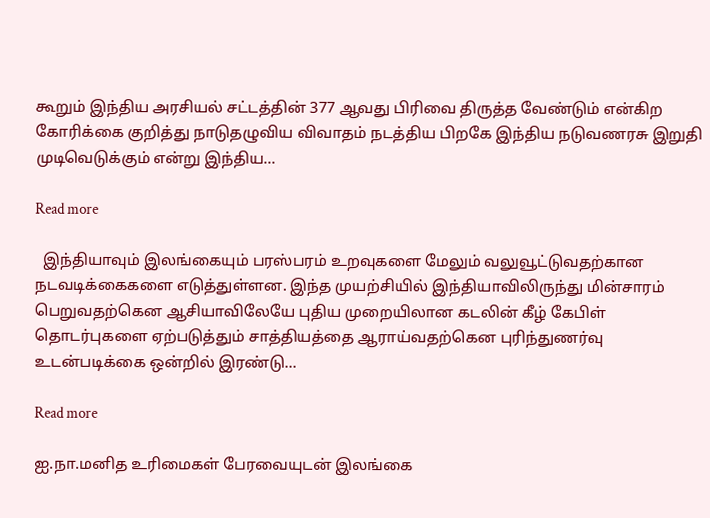கூறும் இந்திய அரசியல் சட்டத்தின் 377 ஆவது பிரிவை திருத்த வேண்டும் என்கிற கோரிக்கை குறித்து நாடுதழுவிய விவாதம் நடத்திய பிறகே இந்திய நடுவணரசு இறுதி முடிவெடுக்கும் என்று இந்திய...

Read more

  இந்தியாவும் இலங்கையும் பரஸ்பரம் உறவுகளை மேலும் வலுவூட்டுவதற்கான நடவடிக்கைகளை எடுத்துள்ளன. இந்த முயற்சியில் இந்தியாவிலிருந்து மின்சாரம் பெறுவதற்கென ஆசியாவிலேயே புதிய முறையிலான கடலின் கீழ் கேபிள் தொடர்புகளை ஏற்படுத்தும் சாத்தியத்தை ஆராய்வதற்கென புரிந்துணர்வு உடன்படிக்கை ஒன்றில் இரண்டு...

Read more

ஐ.நா.மனித உரிமைகள் பேரவையுடன் இலங்கை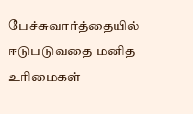பேச்சுவார்த்தையில் ஈடுபடுவதை மனித உரிமைகள்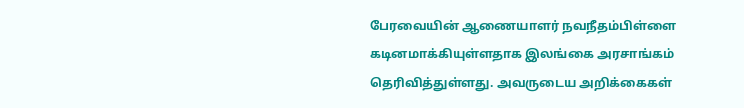பேரவையின் ஆணையாளர் நவநீதம்பிள்ளை கடினமாக்கியுள்ளதாக இலங்கை அரசாங்கம் தெரிவித்துள்ளது. அவருடைய அறிக்கைகள்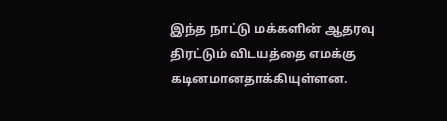இந்த நாட்டு மக்களின் ஆதரவு திரட்டும் விடயத்தை எமக்கு கடினமானதாக்கியுள்ளன.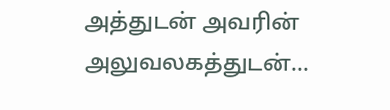அத்துடன் அவரின் அலுவலகத்துடன்...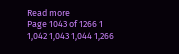Read more
Page 1043 of 1266 1 1,042 1,043 1,044 1,266